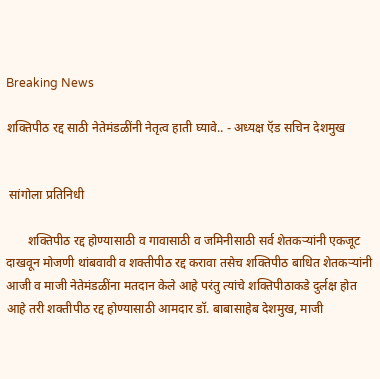Breaking News

शक्तिपीठ रद्द साठी नेतेमंडळींनी नेतृत्व हाती घ्यावे.. - अध्यक्ष ऍड सचिन देशमुख


 सांगोला प्रतिनिधी

       शक्तिपीठ रद्द होण्यासाठी व गावासाठी व जमिनीसाठी सर्व शेतकऱ्यांनी एकजूट दाखवून मोजणी थांबवावी व शक्तीपीठ रद्द करावा तसेच शक्तिपीठ बाधित शेतकऱ्यांनी आजी व माजी नेतेमंडळींना मतदान केले आहे परंतु त्यांचे शक्तिपीठाकडे दुर्लक्ष होत आहे तरी शक्तीपीठ रद्द होण्यासाठी आमदार डॉ. बाबासाहेब देशमुख, माजी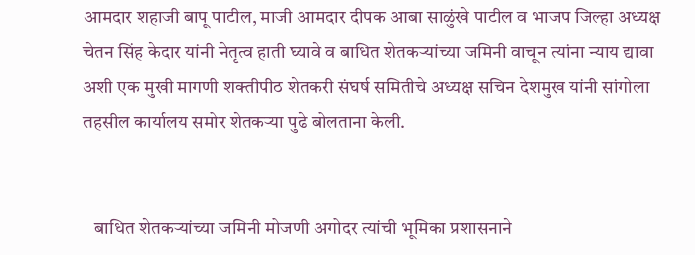आमदार शहाजी बापू पाटील, माजी आमदार दीपक आबा साळुंखे पाटील व भाजप जिल्हा अध्यक्ष चेतन सिंह केदार यांनी नेतृत्व हाती घ्यावे व बाधित शेतकऱ्यांच्या जमिनी वाचून त्यांना न्याय द्यावा अशी एक मुखी मागणी शक्तीपीठ शेतकरी संघर्ष समितीचे अध्यक्ष सचिन देशमुख यांनी सांगोला तहसील कार्यालय समोर शेतकऱ्या पुढे बोलताना केली.


   बाधित शेतकऱ्यांच्या जमिनी मोजणी अगोदर त्यांची भूमिका प्रशासनाने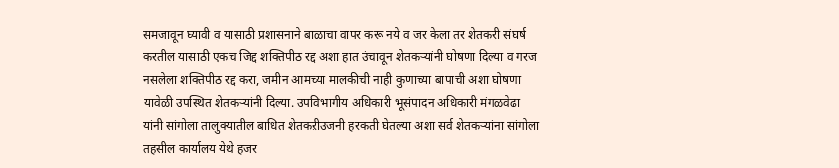समजावून घ्यावी व यासाठी प्रशासनाने बाळाचा वापर करू नये व जर केला तर शेतकरी संघर्ष करतील यासाठी एकच जिद्द शक्तिपीठ रद्द अशा हात उंचावून शेतकऱ्यांनी घोषणा दिल्या व गरज नसलेला शक्तिपीठ रद्द करा, जमीन आमच्या मालकीची नाही कुणाच्या बापाची अशा घोषणा यावेळी उपस्थित शेतकऱ्यांनी दिल्या. उपविभागीय अधिकारी भूसंपादन अधिकारी मंगळवेढा यांनी सांगोला तालुक्यातील बाधित शेतकऱीउजनी हरकती घेतल्या अशा सर्व शेतकऱ्यांना सांगोला तहसील कार्यालय येथे हजर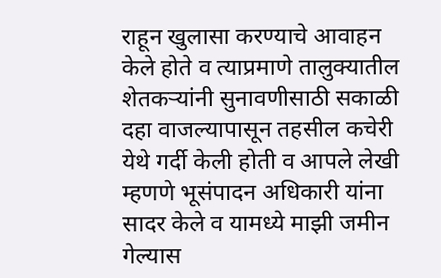राहून खुलासा करण्याचे आवाहन केले होते व त्याप्रमाणे तालुक्यातील शेतकऱ्यांनी सुनावणीसाठी सकाळी दहा वाजल्यापासून तहसील कचेरी येथे गर्दी केली होती व आपले लेखी म्हणणे भूसंपादन अधिकारी यांना सादर केले व यामध्ये माझी जमीन गेल्यास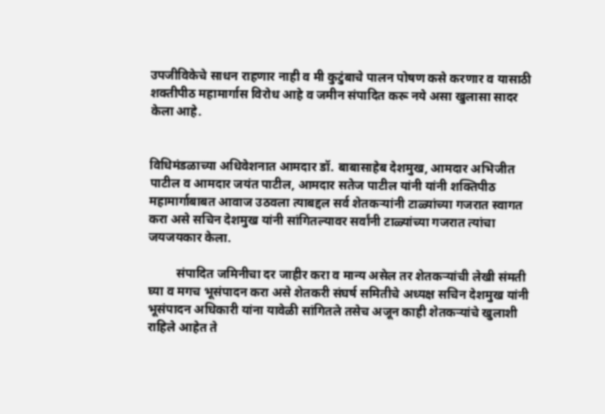उपजीविकेचे साधन राहणार नाही व मी कुटुंबाचे पालन पोषण कसे करणार व यासाठी शक्तीपीठ महामार्गास विरोध आहे व जमीन संपादित करू नये असा खुलासा सादर केला आहे.


विधिमंडळाच्या अधिवेशनात आमदार डॉ. बाबासाहेब देशमुख, आमदार अभिजीत पाटील व आमदार जयंत पाटील, आमदार सतेज पाटील यांनी यांनी शक्तिपीठ महामार्गाबाबत आवाज उठवला त्याबद्दल सर्व शेतकऱ्यांनी टाळ्यांच्या गजरात स्वागत करा असे सचिन देशमुख यांनी सांगितल्यावर सर्वांनी टाळ्यांच्या गजरात त्यांचा जयजयकार केला.

         संपादित जमिनीचा दर जाहीर करा व मान्य असेल तर शेतकऱ्यांची लेखी संमती घ्या व मगच भूसंपादन करा असे शेतकरी संघर्ष समितीचे अध्यक्ष सचिन देशमुख यांनी भूसंपादन अधिकारी यांना यावेळी सांगितले तसेच अजून काही शेतकऱ्यांचे खुलाशी राहिले आहेत ते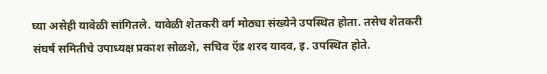घ्या असेही यावेळी सांगितले. यावेळी शेतकरी वर्ग मोठ्या संख्येने उपस्थित होता. तसेच शेतकरी संघर्ष समितीचे उपाध्यक्ष प्रकाश सोळशे, सचिव ऍड शरद यादव, इ. उपस्थित होते.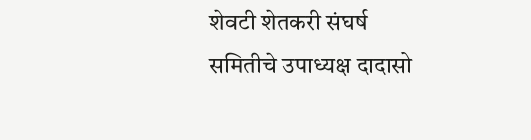शेवटी शेतकरी संघर्ष समितीचे उपाध्यक्ष दादासो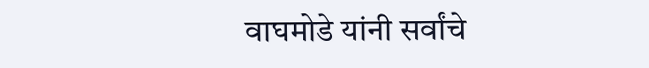वाघमोडे यांनी सर्वांचे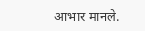आभार मानले.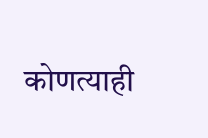कोणत्याही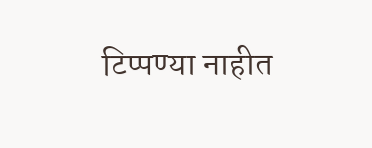टिप्पण्‍या नाहीत